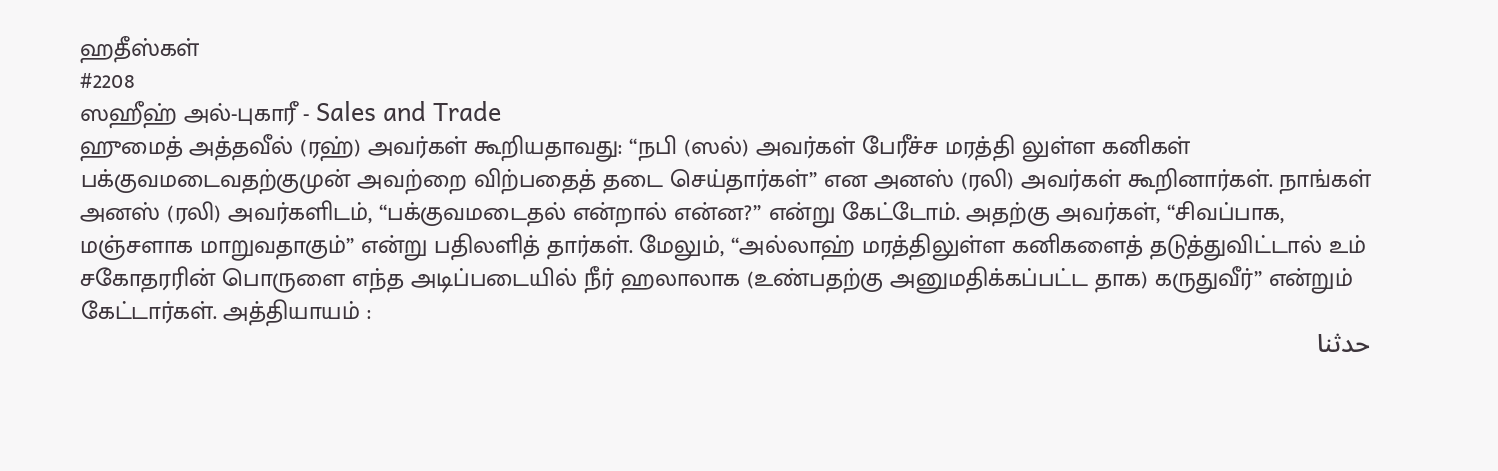ஹதீஸ்கள்
#2208
ஸஹீஹ் அல்-புகாரீ - Sales and Trade
ஹுமைத் அத்தவீல் (ரஹ்) அவர்கள் கூறியதாவது: ‘‘நபி (ஸல்) அவர்கள் பேரீச்ச மரத்தி லுள்ள கனிகள் பக்குவமடைவதற்குமுன் அவற்றை விற்பதைத் தடை செய்தார்கள்” என அனஸ் (ரலி) அவர்கள் கூறினார்கள். நாங்கள் அனஸ் (ரலி) அவர்களிடம், ‘‘பக்குவமடைதல் என்றால் என்ன?” என்று கேட்டோம். அதற்கு அவர்கள், ‘‘சிவப்பாக, மஞ்சளாக மாறுவதாகும்” என்று பதிலளித் தார்கள். மேலும், ‘‘அல்லாஹ் மரத்திலுள்ள கனிகளைத் தடுத்துவிட்டால் உம் சகோதரரின் பொருளை எந்த அடிப்படையில் நீர் ஹலாலாக (உண்பதற்கு அனுமதிக்கப்பட்ட தாக) கருதுவீர்” என்றும் கேட்டார்கள். அத்தியாயம் :
حدثنا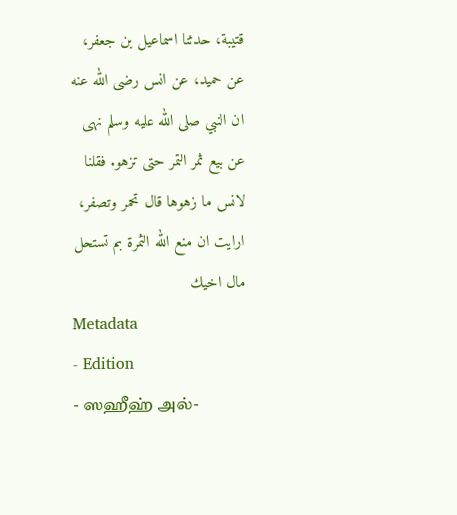قتيبة، حدثنا اسماعيل بن جعفر، عن حميد، عن انس رضى الله عنه ان النبي صلى الله عليه وسلم نهى عن بيع ثمر التمر حتى تزهو. فقلنا لانس ما زهوها قال تحمر وتصفر، ارايت ان منع الله الثمرة بم تستحل مال اخيك
Metadata
- Edition
- ஸஹீஹ் அல்-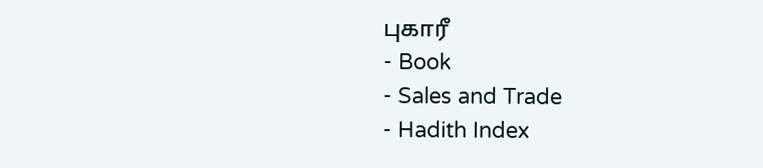புகாரீ
- Book
- Sales and Trade
- Hadith Index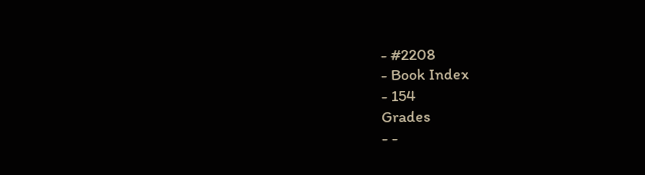- #2208
- Book Index
- 154
Grades
- -